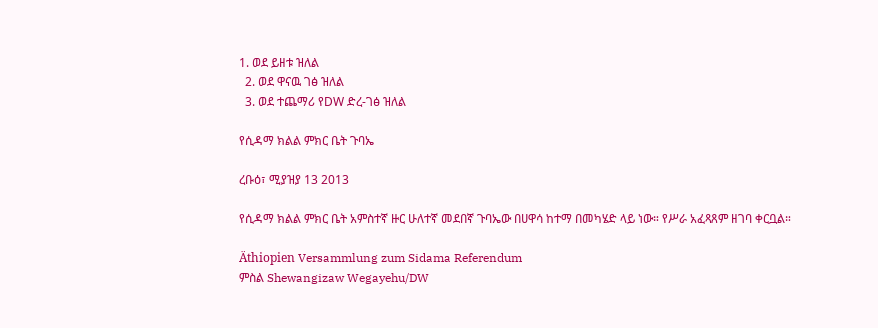1. ወደ ይዘቱ ዝለል
  2. ወደ ዋናዉ ገፅ ዝለል
  3. ወደ ተጨማሪ የDW ድረ-ገፅ ዝለል

የሲዳማ ክልል ምክር ቤት ጉባኤ

ረቡዕ፣ ሚያዝያ 13 2013

የሲዳማ ክልል ምክር ቤት አምስተኛ ዙር ሁለተኛ መደበኛ ጉባኤው በሀዋሳ ከተማ በመካሄድ ላይ ነው። የሥራ አፈጻጸም ዘገባ ቀርቧል።

Äthiopien Versammlung zum Sidama Referendum
ምስል Shewangizaw Wegayehu/DW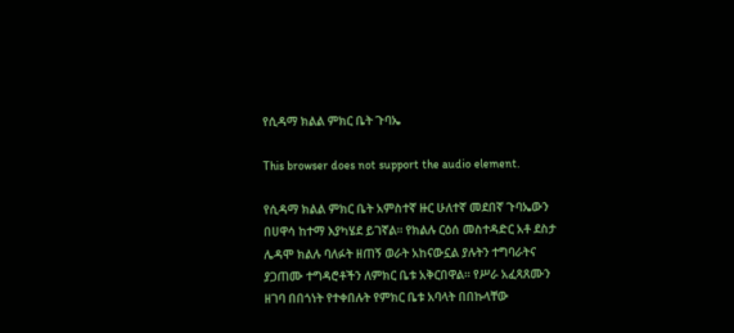የሲዳማ ክልል ምክር ቤት ጉባኤ

This browser does not support the audio element.

የሲዳማ ክልል ምክር ቤት አምስተኛ ዙር ሁለተኛ መደበኛ ጉባኤውን በሀዋሳ ከተማ እያካሄደ ይገኛል። የክልሉ ርዕሰ መስተዳድር አቶ ደስታ ሌዳሞ ክልሉ ባለፉት ዘጠኝ ወራት አከናውኗል ያሉትን ተግባራትና ያጋጠሙ ተግዳሮቶችን ለምክር ቤቱ አቅርበዋል። የሥራ አፈጻጸሙን ዘገባ በበጎነት የተቀበሉት የምክር ቤቱ አባላት በበኩላቸው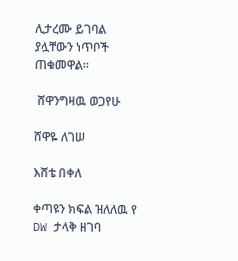ሊታረሙ ይገባል ያሏቸውን ነጥቦች ጠቁመዋል።

 ሸዋንግዛዉ ወጋየሁ

ሸዋዬ ለገሠ

እሸቴ በቀለ

ቀጣዩን ክፍል ዝለለዉ የ DW ታላቅ ዘገባ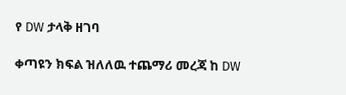የ DW ታላቅ ዘገባ

ቀጣዩን ክፍል ዝለለዉ ተጨማሪ መረጃ ከ DW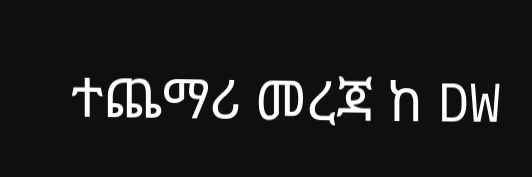ተጨማሪ መረጃ ከ DW